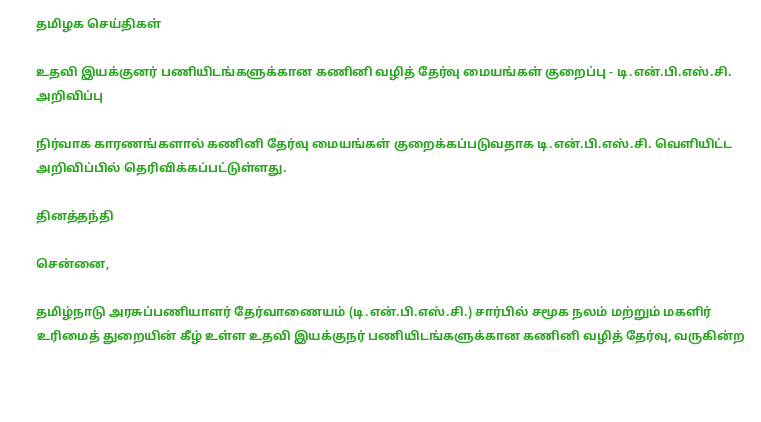தமிழக செய்திகள்

உதவி இயக்குனர் பணியிடங்களுக்கான கணினி வழித் தேர்வு மையங்கள் குறைப்பு - டி.என்.பி.எஸ்.சி. அறிவிப்பு

நிர்வாக காரணங்களால் கணினி தேர்வு மையங்கள் குறைக்கப்படுவதாக டி.என்.பி.எஸ்.சி. வெளியிட்ட அறிவிப்பில் தெரிவிக்கப்பட்டுள்ளது.

தினத்தந்தி

சென்னை,

தமிழ்நாடு அரசுப்பணியாளர் தேர்வாணையம் (டி.என்.பி.எஸ்.சி.) சார்பில் சமூக நலம் மற்றும் மகளிர் உரிமைத் துறையின் கீழ் உள்ள உதவி இயக்குநர் பணியிடங்களுக்கான கணினி வழித் தேர்வு, வருகின்ற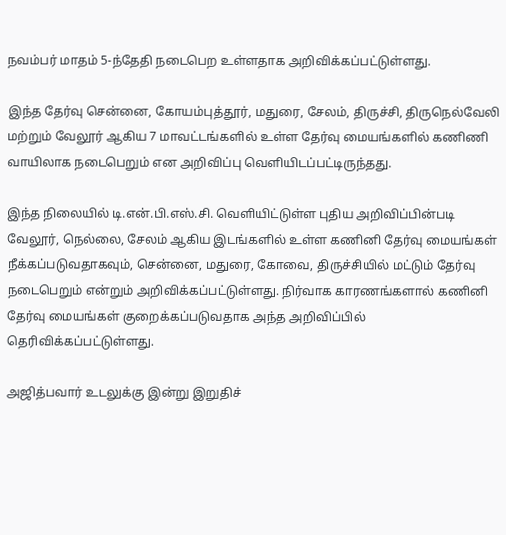நவம்பர் மாதம் 5-ந்தேதி நடைபெற உள்ளதாக அறிவிக்கப்பட்டுள்ளது.

இந்த தேர்வு சென்னை, கோயம்புத்தூர், மதுரை, சேலம், திருச்சி, திருநெல்வேலி மற்றும் வேலூர் ஆகிய 7 மாவட்டங்களில் உள்ள தேர்வு மையங்களில் கணிணி வாயிலாக நடைபெறும் என அறிவிப்பு வெளியிடப்பட்டிருந்தது.

இந்த நிலையில் டி.என்.பி.எஸ்.சி. வெளியிட்டுள்ள புதிய அறிவிப்பின்படி வேலூர், நெல்லை, சேலம் ஆகிய இடங்களில் உள்ள கணினி தேர்வு மையங்கள் நீக்கப்படுவதாகவும், சென்னை, மதுரை, கோவை, திருச்சியில் மட்டும் தேர்வு நடைபெறும் என்றும் அறிவிக்கப்பட்டுள்ளது. நிர்வாக காரணங்களால் கணினி தேர்வு மையங்கள் குறைக்கப்படுவதாக அந்த அறிவிப்பில் தெரிவிக்கப்பட்டுள்ளது.

அஜித்பவார் உடலுக்கு இன்று இறுதிச்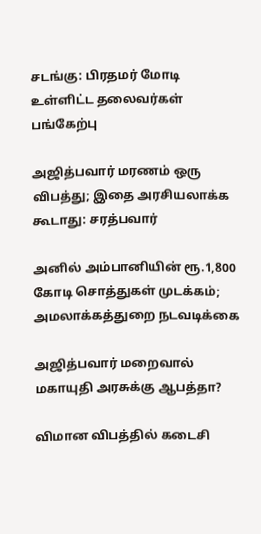சடங்கு: பிரதமர் மோடி உள்ளிட்ட தலைவர்கள் பங்கேற்பு

அஜித்பவார் மரணம் ஒரு விபத்து; இதை அரசியலாக்க கூடாது: சரத்பவார்

அனில் அம்பானியின் ரூ.1,800 கோடி சொத்துகள் முடக்கம்; அமலாக்கத்துறை நடவடிக்கை

அஜித்பவார் மறைவால் மகாயுதி அரசுக்கு ஆபத்தா?

விமான விபத்தில் கடைசி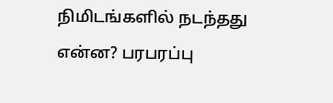நிமிடங்களில் நடந்தது என்ன? பரபரப்பு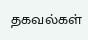தகவல்கள்